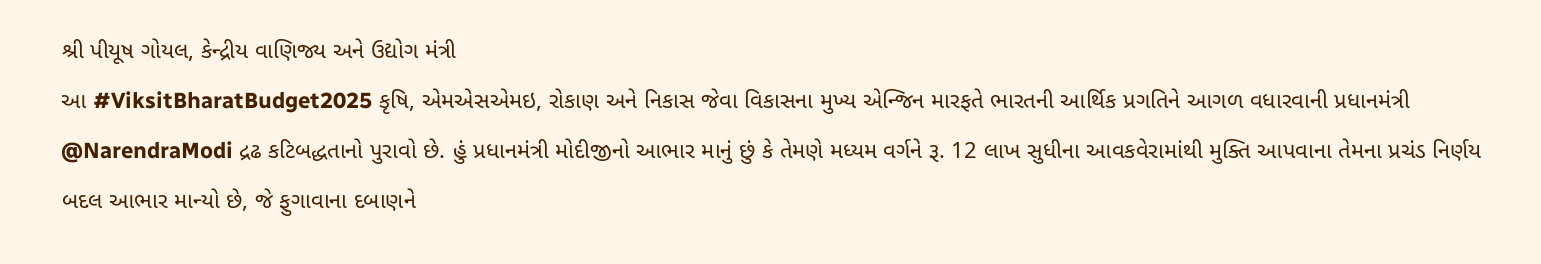શ્રી પીયૂષ ગોયલ, કેન્દ્રીય વાણિજ્ય અને ઉદ્યોગ મંત્રી
આ #ViksitBharatBudget2025 કૃષિ, એમએસએમઇ, રોકાણ અને નિકાસ જેવા વિકાસના મુખ્ય એન્જિન મારફતે ભારતની આર્થિક પ્રગતિને આગળ વધારવાની પ્રધાનમંત્રી @NarendraModi દ્રઢ કટિબદ્ધતાનો પુરાવો છે. હું પ્રધાનમંત્રી મોદીજીનો આભાર માનું છું કે તેમણે મધ્યમ વર્ગને રૂ. 12 લાખ સુધીના આવકવેરામાંથી મુક્તિ આપવાના તેમના પ્રચંડ નિર્ણય બદલ આભાર માન્યો છે, જે ફુગાવાના દબાણને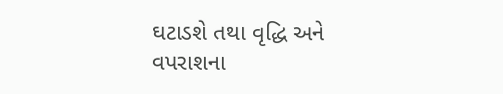ઘટાડશે તથા વૃદ્ધિ અને વપરાશના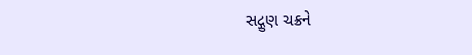સદ્ગુણ ચક્રને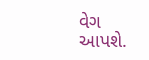વેગ આપશે.